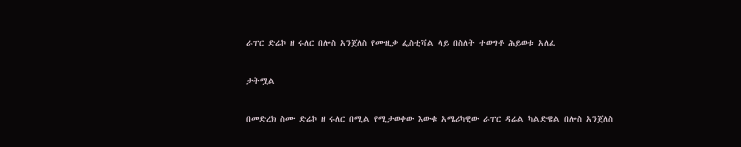ራፐር ድሬኮ ዘ ሩለር በሎስ አንጀለስ የሙዚቃ ፌስቲቫል ላይ በስለት ተወግቶ ሕይወቱ አለፈ

ታትሟል

በመድረክ ስሙ ድሬኮ ዘ ሩለር በሚል የሚታወቀው እውቁ አሜሪካዊው ራፐር ዳሬል ካልድዌል በሎስ አንጀለስ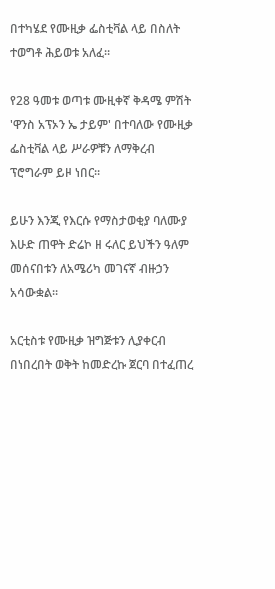በተካሄደ የሙዚቃ ፌስቲቫል ላይ በስለት ተወግቶ ሕይወቱ አለፈ።

የ28 ዓመቱ ወጣቱ ሙዚቀኛ ቅዳሜ ምሽት 'ዋንስ አፕኦን ኤ ታይም' በተባለው የሙዚቃ ፌስቲቫል ላይ ሥራዎቹን ለማቅረብ ፕሮግራም ይዞ ነበር።

ይሁን እንጂ የእርሱ የማስታወቂያ ባለሙያ እሁድ ጠዋት ድሬኮ ዘ ሩለር ይህችን ዓለም መሰናበቱን ለአሜሪካ መገናኛ ብዙኃን አሳውቋል።

አርቲስቱ የሙዚቃ ዝግጅቱን ሊያቀርብ በነበረበት ወቅት ከመድረኩ ጀርባ በተፈጠረ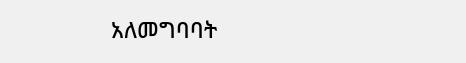አለመግባባት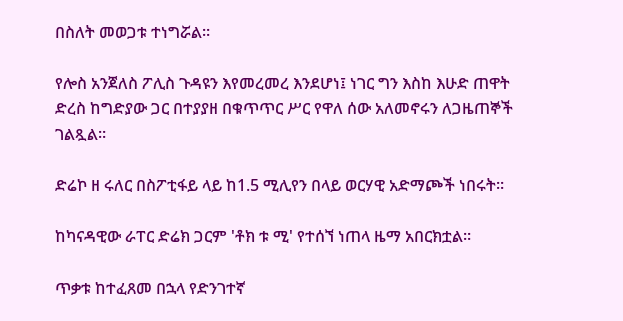በስለት መወጋቱ ተነግሯል።

የሎስ አንጀለስ ፖሊስ ጉዳዩን እየመረመረ እንደሆነ፤ ነገር ግን እስከ እሁድ ጠዋት ድረስ ከግድያው ጋር በተያያዘ በቁጥጥር ሥር የዋለ ሰው አለመኖሩን ለጋዜጠኞች ገልጿል።

ድሬኮ ዘ ሩለር በስፖቲፋይ ላይ ከ1.5 ሚሊየን በላይ ወርሃዊ አድማጮች ነበሩት።

ከካናዳዊው ራፐር ድሬክ ጋርም 'ቶክ ቱ ሚ' የተሰኘ ነጠላ ዜማ አበርክቷል።

ጥቃቱ ከተፈጸመ በኋላ የድንገተኛ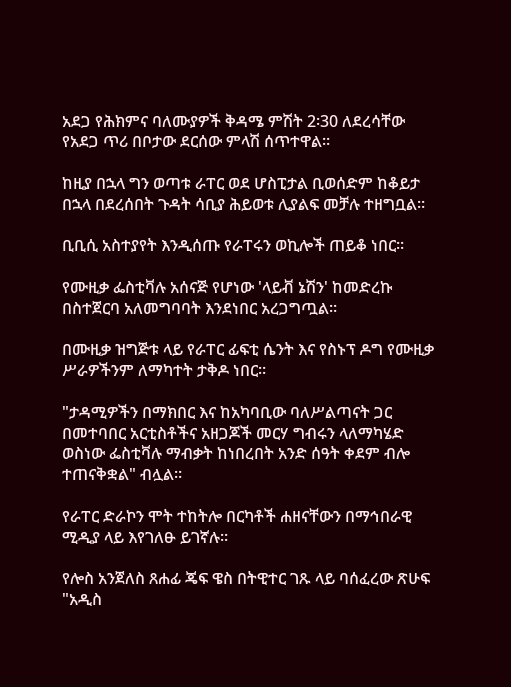አደጋ የሕክምና ባለሙያዎች ቅዳሜ ምሽት 2፡30 ለደረሳቸው የአደጋ ጥሪ በቦታው ደርሰው ምላሽ ሰጥተዋል።

ከዚያ በኋላ ግን ወጣቱ ራፐር ወደ ሆስፒታል ቢወሰድም ከቆይታ በኋላ በደረሰበት ጉዳት ሳቢያ ሕይወቱ ሊያልፍ መቻሉ ተዘግቧል።

ቢቢሲ አስተያየት እንዲሰጡ የራፐሩን ወኪሎች ጠይቆ ነበር።

የሙዚቃ ፌስቲቫሉ አሰናጅ የሆነው 'ላይቭ ኔሽን' ከመድረኩ በስተጀርባ አለመግባባት እንደነበር አረጋግጧል።

በሙዚቃ ዝግጅቱ ላይ የራፐር ፊፍቲ ሴንት እና የስኑፕ ዶግ የሙዚቃ ሥራዎችንም ለማካተት ታቅዶ ነበር።

"ታዳሚዎችን በማክበር እና ከአካባቢው ባለሥልጣናት ጋር በመተባበር አርቲስቶችና አዘጋጆች መርሃ ግብሩን ላለማካሄድ ወስነው ፌስቲቫሉ ማብቃት ከነበረበት አንድ ሰዓት ቀደም ብሎ ተጠናቅቋል" ብሏል።

የራፐር ድራኮን ሞት ተከትሎ በርካቶች ሐዘናቸውን በማኅበራዊ ሚዲያ ላይ እየገለፁ ይገኛሉ።

የሎስ አንጀለስ ጸሐፊ ጄፍ ዌስ በትዊተር ገጹ ላይ ባሰፈረው ጽሁፍ "አዲስ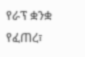የራፕ ቋንቋ የፈጠረ፣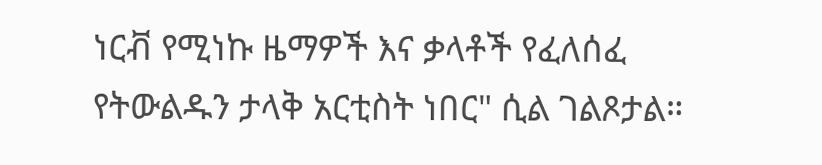ነርቭ የሚነኩ ዜማዎች እና ቃላቶች የፈለሰፈ የትውልዱን ታላቅ አርቲስት ነበር" ሲል ገልጾታል።